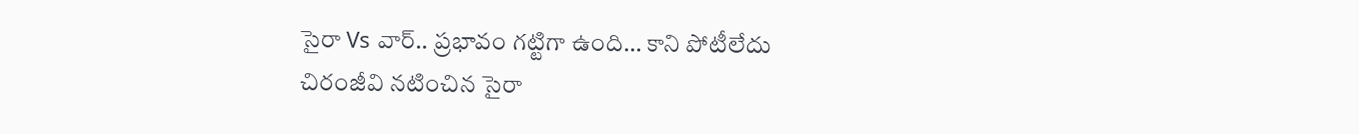సైరా Vs వార్.. ప్రభావం గట్టిగా ఉంది… కాని పోటీలేదు
చిరంజీవి నటించిన సైరా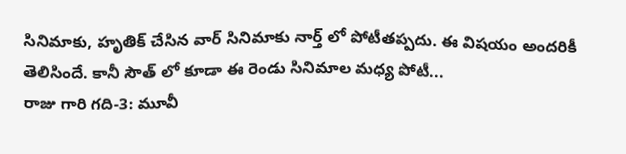సినిమాకు, హృతిక్ చేసిన వార్ సినిమాకు నార్త్ లో పోటీతప్పదు. ఈ విషయం అందరికీ తెలిసిందే. కానీ సౌత్ లో కూడా ఈ రెండు సినిమాల మధ్య పోటీ...
రాజు గారి గది-3: మూవీ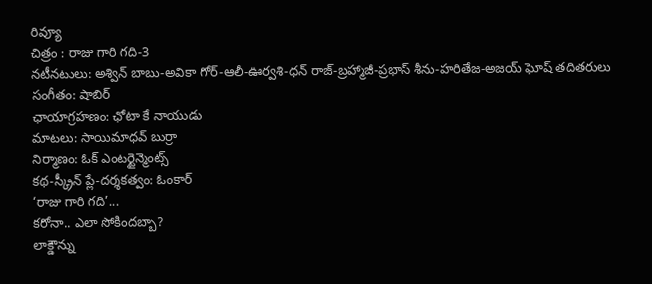రివ్యూ
చిత్రం : రాజు గారి గది-3
నటీనటులు: అశ్విన్ బాబు-అవికా గోర్-ఆలీ-ఊర్వశి-ధన్ రాజ్-బ్రహ్మాజీ-ప్రభాస్ శీను-హరితేజ-అజయ్ ఘోష్ తదితరులు
సంగీతం: షాబిర్
ఛాయాగ్రహణం: ఛోటా కే నాయుడు
మాటలు: సాయిమాధవ్ బుర్రా
నిర్మాణం: ఓక్ ఎంటర్టైన్మెంట్స్
కథ-స్క్రీన్ ప్లే-దర్శకత్వం: ఓంకార్
‘రాజు గారి గది’...
కరోనా.. ఎలా సోకిందబ్బా?
లాక్డౌన్ను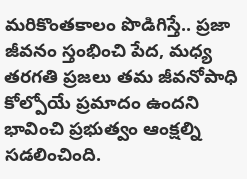మరికొంతకాలం పొడిగిస్తే.. ప్రజా జీవనం స్తంభించి పేద, మధ్య తరగతి ప్రజలు తమ జీవనోపాధి కోల్పోయే ప్రమాదం ఉందని భావించి ప్రభుత్వం ఆంక్షల్ని సడలించింది.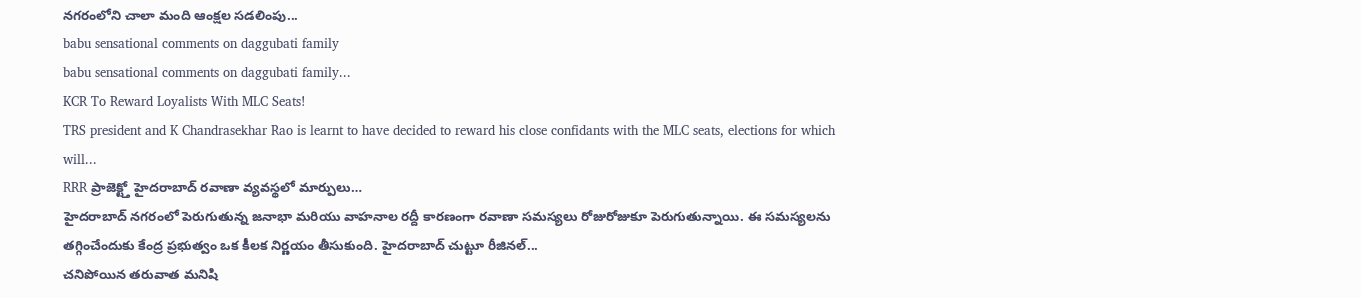నగరంలోని చాలా మంది ఆంక్షల సడలింపు...
babu sensational comments on daggubati family
babu sensational comments on daggubati family...
KCR To Reward Loyalists With MLC Seats!
TRS president and K Chandrasekhar Rao is learnt to have decided to reward his close confidants with the MLC seats, elections for which will...
RRR ప్రాజెక్ట్తో హైదరాబాద్ రవాణా వ్యవస్థలో మార్పులు…
హైదరాబాద్ నగరంలో పెరుగుతున్న జనాభా మరియు వాహనాల రద్దీ కారణంగా రవాణా సమస్యలు రోజురోజుకూ పెరుగుతున్నాయి. ఈ సమస్యలను తగ్గించేందుకు కేంద్ర ప్రభుత్వం ఒక కీలక నిర్ణయం తీసుకుంది. హైదరాబాద్ చుట్టూ రీజినల్...
చనిపోయిన తరువాత మనిషి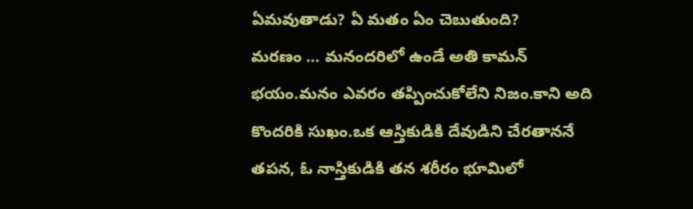ఏమవుతాడు? ఏ మతం ఏం చెబుతుంది?
మరణం … మనందరిలో ఉండే అతి కామన్ భయం.మనం ఎవరం తప్పించుకోలేని నిజం.కాని అది కొందరికి సుఖం.ఒక ఆస్తికుడికి దేవుడిని చేరతాననే తపన, ఓ నాస్తికుడికి తన శరీరం భూమిలో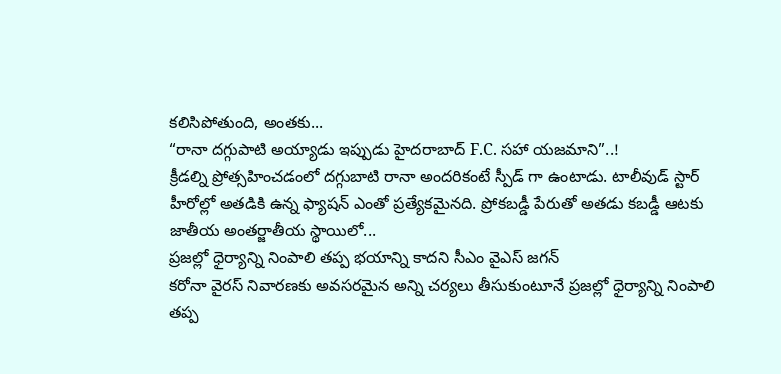కలిసిపోతుంది, అంతకు...
“రానా దగ్గుపాటి అయ్యాడు ఇప్పుడు హైదరాబాద్ F.C. సహా యజమాని”..!
క్రీడల్ని ప్రోత్సహించడంలో దగ్గుబాటి రానా అందరికంటే స్పీడ్ గా ఉంటాడు. టాలీవుడ్ స్టార్ హీరోల్లో అతడికి ఉన్న ఫ్యాషన్ ఎంతో ప్రత్యేకమైనది. ప్రోకబడ్డీ పేరుతో అతడు కబడ్డీ ఆటకు జాతీయ అంతర్జాతీయ స్థాయిలో...
ప్రజల్లో ధైర్యాన్ని నింపాలి తప్ప భయాన్ని కాదని సీఎం వైఎస్ జగన్
కరోనా వైరస్ నివారణకు అవసరమైన అన్ని చర్యలు తీసుకుంటూనే ప్రజల్లో ధైర్యాన్ని నింపాలి తప్ప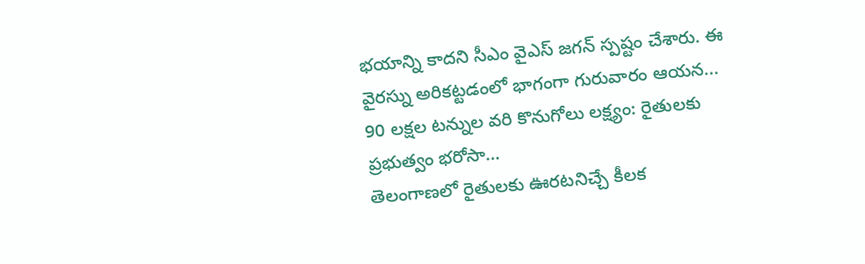భయాన్ని కాదని సీఎం వైఎస్ జగన్ స్పష్టం చేశారు. ఈ వైరస్ను అరికట్టడంలో భాగంగా గురువారం ఆయన...
90 లక్షల టన్నుల వరి కొనుగోలు లక్ష్యం: రైతులకు ప్రభుత్వం భరోసా…
తెలంగాణలో రైతులకు ఊరటనిచ్చే కీలక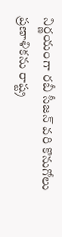నిర్ణయంగా రబీ సీజన్ వరి కొనుగోలు ప్రణాళికను రాష్ట్ర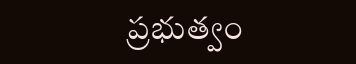ప్రభుత్వం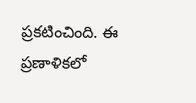ప్రకటించింది. ఈ ప్రణాళికలో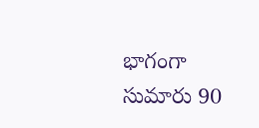భాగంగా సుమారు 90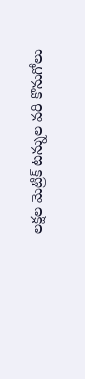లక్షల మెట్రిక్ టన్నుల వరి కొనుగోలు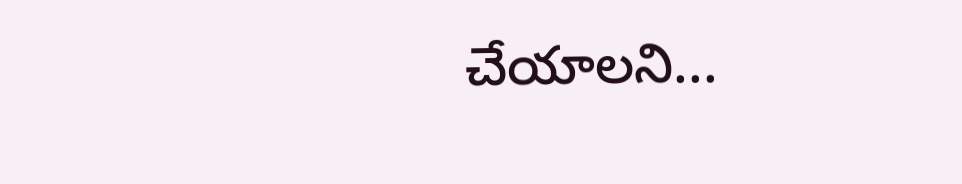చేయాలని...